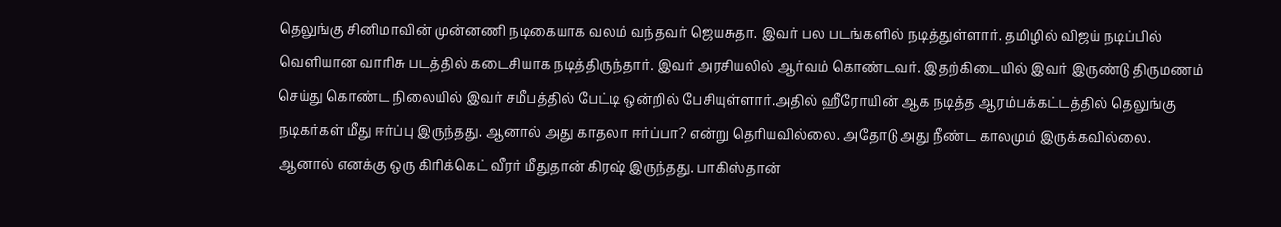தெலுங்கு சினிமாவின் முன்னணி நடிகையாக வலம் வந்தவர் ஜெயசுதா. இவர் பல படங்களில் நடித்துள்ளார். தமிழில் விஜய் நடிப்பில் வெளியான வாரிசு படத்தில் கடைசியாக நடித்திருந்தார். இவர் அரசியலில் ஆர்வம் கொண்டவர். இதற்கிடையில் இவர் இருண்டு திருமணம் செய்து கொண்ட நிலையில் இவர் சமீபத்தில் பேட்டி ஒன்றில் பேசியுள்ளார்.அதில் ஹீரோயின் ஆக நடித்த ஆரம்பக்கட்டத்தில் தெலுங்கு நடிகர்கள் மீது ஈர்ப்பு இருந்தது. ஆனால் அது காதலா ஈர்ப்பா? என்று தெரியவில்லை. அதோடு அது நீண்ட காலமும் இருக்கவில்லை.
ஆனால் எனக்கு ஒரு கிரிக்கெட் வீரர் மீதுதான் கிரஷ் இருந்தது. பாகிஸ்தான்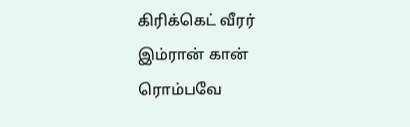கிரிக்கெட் வீரர் இம்ரான் கான் ரொம்பவே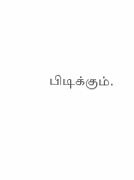பிடிக்கும்.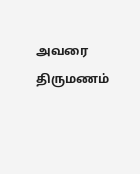அவரை திருமணம்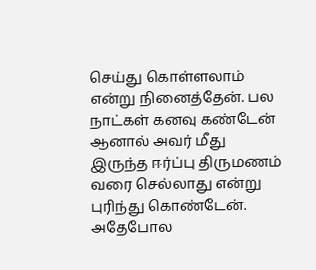செய்து கொள்ளலாம் என்று நினைத்தேன். பல நாட்கள் கனவு கண்டேன் ஆனால் அவர் மீது இருந்த ஈர்ப்பு திருமணம் வரை செல்லாது என்று புரிந்து கொண்டேன். அதேபோல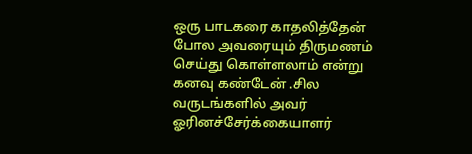ஒரு பாடகரை காதலித்தேன் போல அவரையும் திருமணம் செய்து கொள்ளலாம் என்று கனவு கண்டேன் .சில வருடங்களில் அவர் ஓரினச்சேர்க்கையாளர்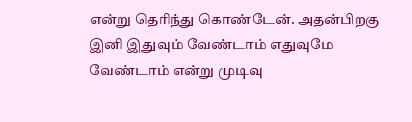என்று தெரிந்து கொண்டேன். அதன்பிறகு இனி இதுவும் வேண்டாம் எதுவுமே வேண்டாம் என்று முடிவு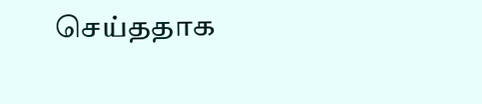செய்ததாக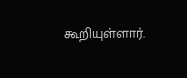கூறியுள்ளார்.